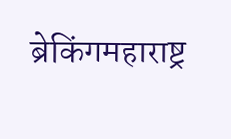ब्रेकिंगमहाराष्ट्र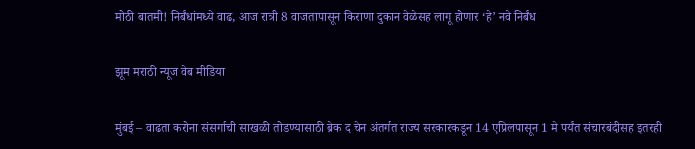मोठी बातमी! निर्बंधांमध्ये वाढ, आज रात्री 8 वाजतापासून किराणा दुकान वेळेसह लागू होणार ‘हे’ नवे निर्बंध

झूम मराठी न्यूज वेब मीडिया

मुंबई – वाढता करोना संसर्गाची साखळी तोडण्यासाठी ब्रेक द चेन अंतर्गत राज्य सरकारकडून 14 एप्रिलपासून 1 मे पर्यंत संचारबंदीसह इतरही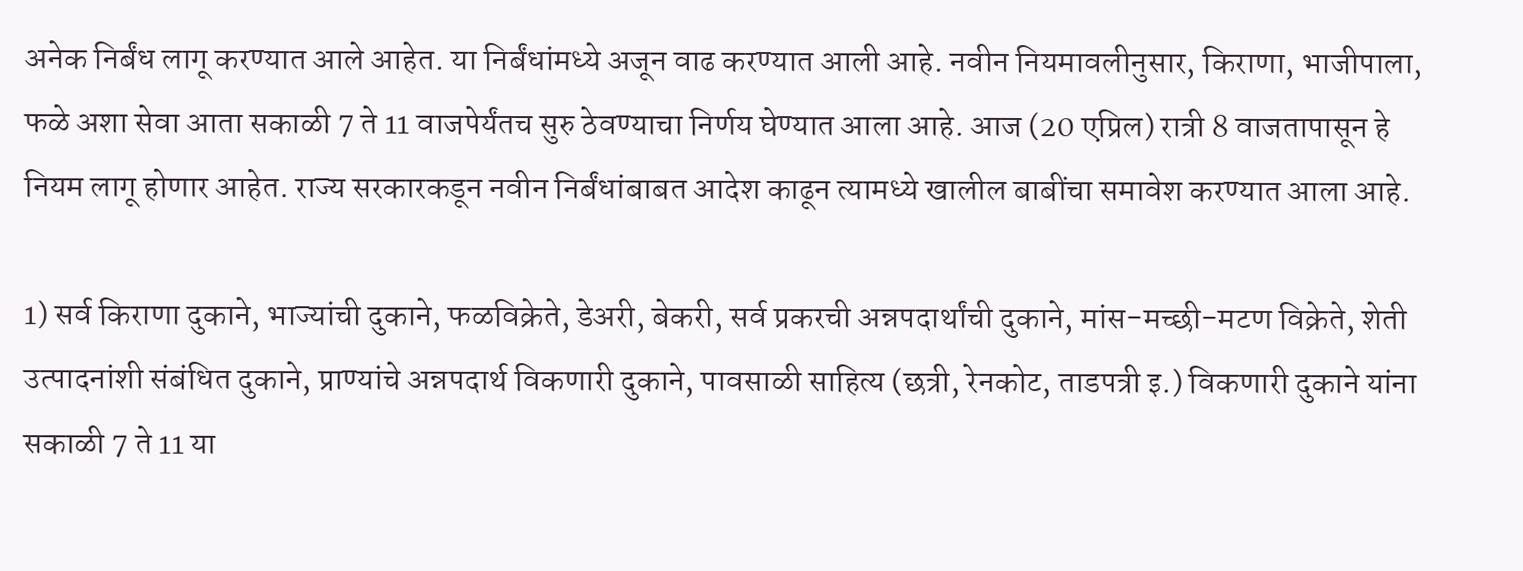अनेक निर्बंध लागू करण्यात आले आहेत. या निर्बंधांमध्ये अजून वाढ करण्यात आली आहे. नवीन नियमावलीनुसार, किराणा, भाजीपाला, फळे अशा सेवा आता सकाळी 7 ते 11 वाजपेर्यंतच सुरु ठेवण्याचा निर्णय घेण्यात आला आहे. आज (20 एप्रिल) रात्री 8 वाजतापासून हे नियम लागू होणार आहेत. राज्य सरकारकडून नवीन निर्बंधांबाबत आदेश काढून त्यामध्ये खालील बाबींचा समावेश करण्यात आला आहे.

1) सर्व किराणा दुकाने, भाज्यांची दुकाने, फळविक्रेते, डेअरी, बेकरी, सर्व प्रकरची अन्नपदार्थांची दुकाने, मांस-मच्छी-मटण विक्रेते, शेती उत्पादनांशी संबंधित दुकाने, प्राण्यांचे अन्नपदार्थ विकणारी दुकाने, पावसाळी साहित्य (छत्री, रेनकोट, ताडपत्री इ.) विकणारी दुकाने यांना सकाळी 7 ते 11 या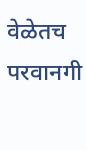वेळेतच परवानगी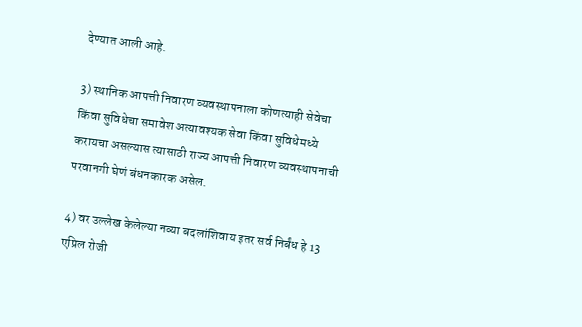देण्यात आली आहे.

3) स्थानिक आपत्ती निवारण व्यवस्थापनाला कोणत्याही सेवेचा किंवा सुविधेचा समावेश अत्यावश्यक सेवा किंवा सुविधेमध्ये करायचा असल्यास त्यासाठी राज्य आपत्ती निवारण व्यवस्थापनाची परवानगी घेणं बंधनकारक असेल.

4) वर उल्लेख केलेल्या नव्या बदलांशिवाय इतर सर्व निर्बंध हे 13 एप्रिल रोजी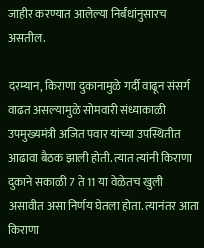जाहीर करण्यात आलेल्या निर्बंधांनुसारच असतील.

दरम्यान, किराणा दुकानामुळे गर्दी वाढून संसर्ग वाढत असल्यामुळे सोमवारी संध्याकाळी उपमुख्यमंत्री अजित पवार यांच्या उपस्थितीत आढावा बैठक झाली होती. त्यात त्यांनी किराणा दुकाने सकाळी 7 ते 11 या वेळेतच खुली असावीत असा निर्णय घेतला होता. त्यानंतर आता किराणा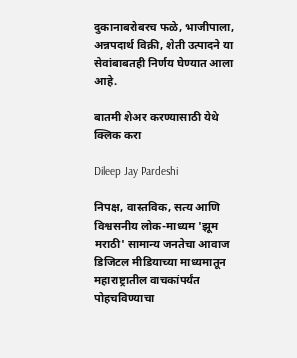दुकानाबरोबरच फळे, भाजीपाला, अन्नपदार्थ विक्री, शेती उत्पादने या सेवांबाबतही निर्णय घेण्यात आला आहे.

बातमी शेअर करण्यासाठी येथे क्लिक करा

Dileep Jay Pardeshi

निपक्ष, वास्तविक, सत्य आणि विश्वसनीय लोक-माध्यम 'झूम मराठी' सामान्य जनतेचा आवाज डिजिटल मीडियाच्या माध्यमातून महाराष्ट्रातील वाचकांपर्यंत पोहचविण्याचा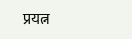प्रयत्न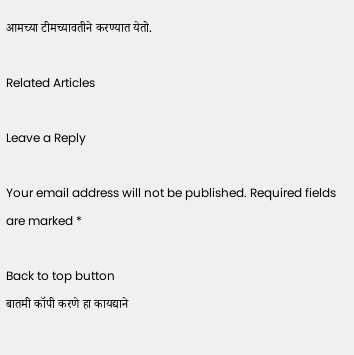आमच्या टीमच्यावतीने करण्यात येतो.

Related Articles

Leave a Reply

Your email address will not be published. Required fields are marked *

Back to top button
बातमी कॉपी करणे हा कायद्याने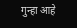गुन्हा आहे